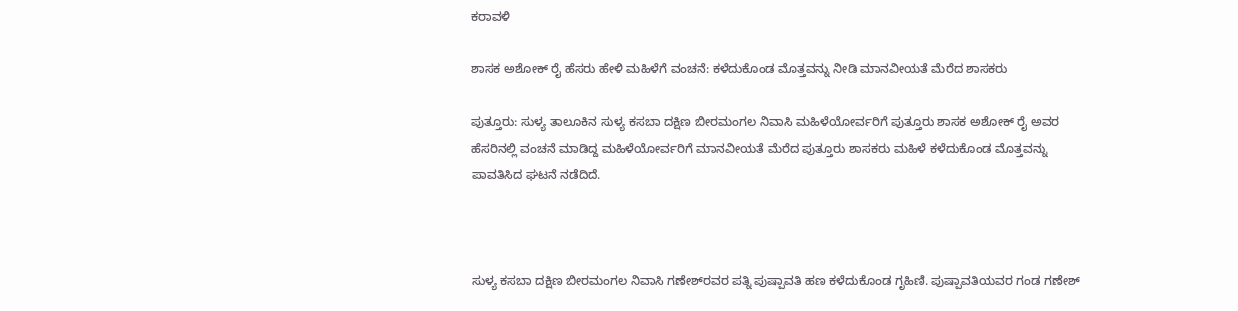ಕರಾವಳಿ

ಶಾಸಕ ಅಶೋಕ್ ರೈ ಹೆಸರು ಹೇಳಿ ಮಹಿಳೆಗೆ ವಂಚನೆ: ಕಳೆದುಕೊಂಡ ಮೊತ್ತವನ್ನು ನೀಡಿ ಮಾನವೀಯತೆ ಮೆರೆದ ಶಾಸಕರು

ಪುತ್ತೂರು: ಸುಳ್ಯ ತಾಲೂಕಿನ ಸುಳ್ಯ ಕಸಬಾ ದಕ್ಷಿಣ ಬೀರಮಂಗಲ ನಿವಾಸಿ ಮಹಿಳೆಯೋರ್ವರಿಗೆ ಪುತ್ತೂರು ಶಾಸಕ ಅಶೋಕ್ ರೈ ಅವರ ಹೆಸರಿನಲ್ಲಿ ವಂಚನೆ ಮಾಡಿದ್ದ ಮಹಿಳೆಯೋರ್ವರಿಗೆ ಮಾನವೀಯತೆ ಮೆರೆದ ಪುತ್ತೂರು ಶಾಸಕರು ಮಹಿಳೆ ಕಳೆದುಕೊಂಡ ಮೊತ್ತವನ್ನು ಪಾವತಿಸಿದ ಘಟನೆ ನಡೆದಿದೆ.



ಸುಳ್ಯ ಕಸಬಾ ದಕ್ಷಿಣ ಬೀರಮಂಗಲ ನಿವಾಸಿ ಗಣೇಶ್‌ರವರ ಪತ್ನಿ ಪುಷ್ಪಾವತಿ ಹಣ ಕಳೆದುಕೊಂಡ ಗೃಹಿಣಿ. ಪುಷ್ಪಾವತಿಯವರ ಗಂಡ ಗಣೇಶ್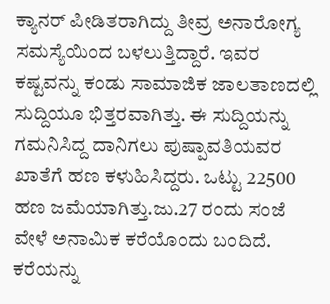ಕ್ಯಾನರ್ ಪೀಡಿತರಾಗಿದ್ದು ತೀವ್ರ ಅನಾರೋಗ್ಯ ಸಮಸ್ಯೆಯಿಂದ ಬಳಲುತ್ತಿದ್ದಾರೆ. ಇವರ ಕಷ್ಟವನ್ನು ಕಂಡು ಸಾಮಾಜಿಕ ಜಾಲತಾಣದಲ್ಲಿ ಸುದ್ದಿಯೂ ಭಿತ್ತರವಾಗಿತ್ತು. ಈ ಸುದ್ದಿಯನ್ನು ಗಮನಿಸಿದ್ದ ದಾನಿಗಲು ಪುಷ್ಪಾವತಿಯವರ ಖಾತೆಗೆ ಹಣ ಕಳುಹಿಸಿದ್ದರು. ಒಟ್ಟು 22500 ಹಣ ಜಮೆಯಾಗಿತ್ತು.ಜು.27 ರಂದು ಸಂಜೆ ವೇಳೆ ಅನಾಮಿಕ ಕರೆಯೊಂದು ಬಂದಿದೆ. ಕರೆಯನ್ನು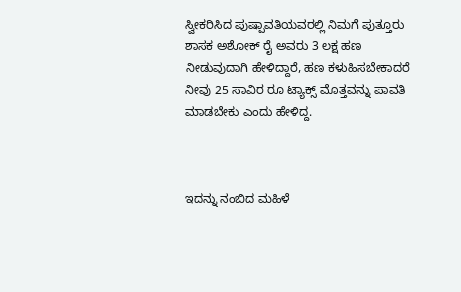ಸ್ವೀಕರಿಸಿದ ಪುಷ್ಪಾವತಿಯವರಲ್ಲಿ ನಿಮಗೆ ಪುತ್ತೂರು ಶಾಸಕ ಅಶೋಕ್ ರೈ ಅವರು 3 ಲಕ್ಷ ಹಣ ನೀಡುವುದಾಗಿ ಹೇಳಿದ್ದಾರೆ, ಹಣ ಕಳುಹಿಸಬೇಕಾದರೆ ನೀವು 25 ಸಾವಿರ ರೂ ಟ್ಯಾಕ್ಸ್ ಮೊತ್ತವನ್ನು ಪಾವತಿ ಮಾಡಬೇಕು ಎಂದು ಹೇಳಿದ್ದ.



ಇದನ್ನು ನಂಬಿದ ಮಹಿಳೆ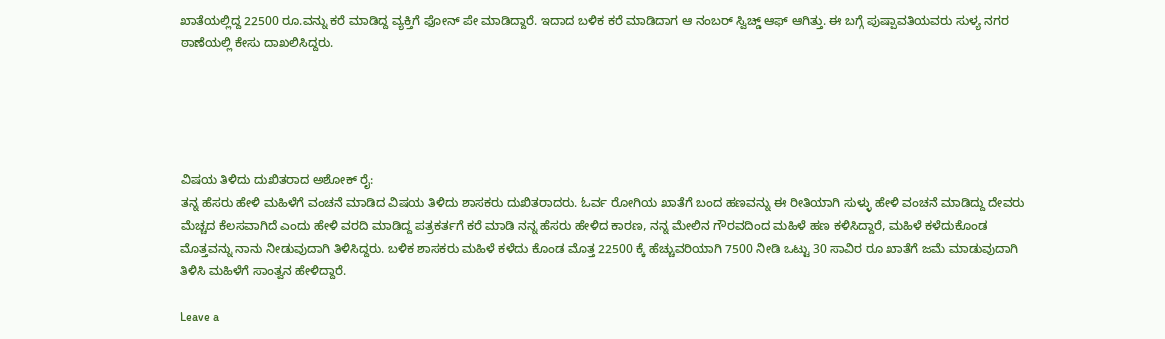ಖಾತೆಯಲ್ಲಿದ್ದ 22500 ರೂ.ವನ್ನು ಕರೆ ಮಾಡಿದ್ದ ವ್ಯಕ್ತಿಗೆ ಫೋನ್ ಪೇ ಮಾಡಿದ್ದಾರೆ. ಇದಾದ ಬಳಿಕ ಕರೆ ಮಾಡಿದಾಗ ಆ ನಂಬರ್ ಸ್ವಿಚ್ಡ್ ಆಫ್ ಆಗಿತ್ತು. ಈ ಬಗ್ಗೆ ಪುಷ್ಪಾವತಿಯವರು ಸುಳ್ಯ ನಗರ ಠಾಣೆಯಲ್ಲಿ ಕೇಸು ದಾಖಲಿಸಿದ್ದರು.





ವಿಷಯ ತಿಳಿದು ದುಖಿತರಾದ ಅಶೋಕ್ ರೈ:
ತನ್ನ ಹೆಸರು ಹೇಳಿ ಮಹಿಳೆಗೆ ವಂಚನೆ ಮಾಡಿದ ವಿಷಯ ತಿಳಿದು ಶಾಸಕರು ದುಖಿತರಾದರು. ಓರ್ವ ರೋಗಿಯ ಖಾತೆಗೆ ಬಂದ ಹಣವನ್ನು ಈ ರೀತಿಯಾಗಿ ಸುಳ್ಳು ಹೇಳಿ ವಂಚನೆ ಮಾಡಿದ್ದು ದೇವರು ಮೆಚ್ಚದ ಕೆಲಸವಾಗಿದೆ ಎಂದು ಹೇಳಿ ವರದಿ ಮಾಡಿದ್ದ ಪತ್ರಕರ್ತಗೆ ಕರೆ ಮಾಡಿ ನನ್ನ ಹೆಸರು ಹೇಳಿದ ಕಾರಣ, ನನ್ನ ಮೇಲಿನ ಗೌರವದಿಂದ ಮಹಿಳೆ ಹಣ ಕಳಿಸಿದ್ದಾರೆ, ಮಹಿಳೆ ಕಳೆದುಕೊಂಡ ಮೊತ್ತವನ್ನು ನಾನು ನೀಡುವುದಾಗಿ ತಿಳಿಸಿದ್ದರು. ಬಳಿಕ ಶಾಸಕರು ಮಹಿಳೆ ಕಳೆದು ಕೊಂಡ ಮೊತ್ತ 22500 ಕ್ಕೆ ಹೆಚ್ಚುವರಿಯಾಗಿ 7500 ನೀಡಿ ಒಟ್ಟು 30 ಸಾವಿರ ರೂ ಖಾತೆಗೆ ಜಮೆ ಮಾಡುವುದಾಗಿ ತಿಳಿಸಿ ಮಹಿಳೆಗೆ ಸಾಂತ್ವನ ಹೇಳಿದ್ದಾರೆ.

Leave a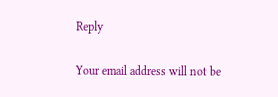Reply

Your email address will not be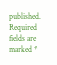published. Required fields are marked *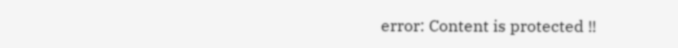error: Content is protected !!